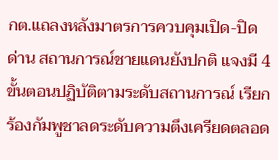กต.แถลงหลังมาตรการควบคุมเปิด-ปิดด่าน สถานการณ์ชายแดนยังปกติ แจงมี 4 ขั้นตอนปฏิบัติตามระดับสถานการณ์ เรียกร้องกัมพูชาลดระดับความตึงเครียดตลอด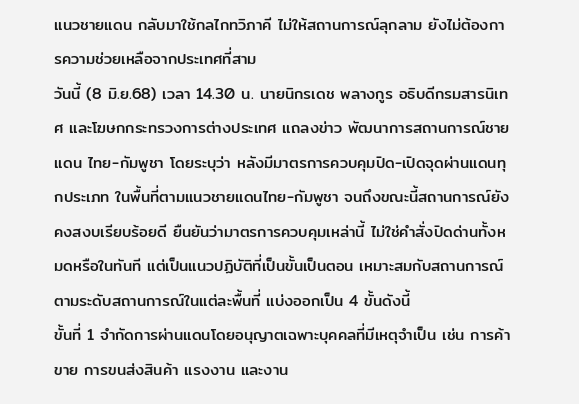แนวชายแดน กลับมาใช้กลไกทวิภาคี ไม่ให้สถานการณ์ลุกลาม ยังไม่ต้องการความช่วยเหลือจากประเทศที่สาม
วันนี้ (8 มิ.ย.68) เวลา 14.30 น. นายนิกรเดช พลางกูร อธิบดีกรมสารนิเทศ และโฆษกกระทรวงการต่างประเทศ แถลงข่าว พัฒนาการสถานการณ์ชายแดน ไทย-กัมพูชา โดยระบุว่า หลังมีมาตรการควบคุมปิด-เปิดจุดผ่านแดนทุกประเภท ในพื้นที่ตามแนวชายแดนไทย-กัมพูชา จนถึงขณะนี้สถานการณ์ยังคงสงบเรียบร้อยดี ยืนยันว่ามาตรการควบคุมเหล่านี้ ไม่ใช่คำสั่งปิดด่านทั้งหมดหรือในทันที แต่เป็นแนวปฏิบัติที่เป็นขั้นเป็นตอน เหมาะสมกับสถานการณ์ ตามระดับสถานการณ์ในแต่ละพื้นที่ แบ่งออกเป็น 4 ขั้นดังนี้
ขั้นที่ 1 จำกัดการผ่านแดนโดยอนุญาตเฉพาะบุคคลที่มีเหตุจำเป็น เช่น การค้าขาย การขนส่งสินค้า แรงงาน และงาน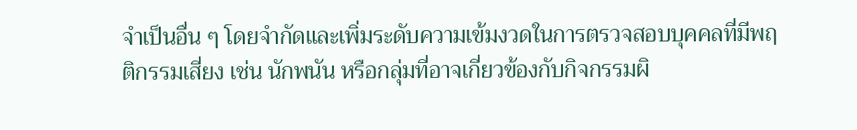จำเป็นอื่น ๆ โดยจำกัดและเพิ่มระดับความเข้มงวดในการตรวจสอบบุคคลที่มีพฤติกรรมเสี่ยง เช่น นักพนัน หรือกลุ่มที่อาจเกี่ยวข้องกับกิจกรรมผิ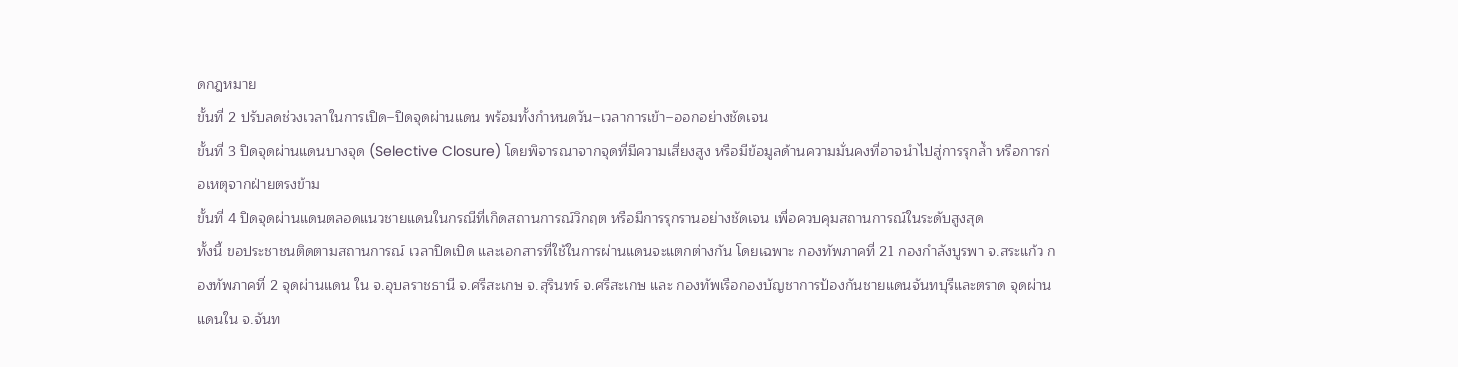ดกฎหมาย
ขั้นที่ 2 ปรับลดช่วงเวลาในการเปิด–ปิดจุดผ่านแดน พร้อมทั้งกำหนดวัน–เวลาการเข้า–ออกอย่างชัดเจน
ขั้นที่ 3 ปิดจุดผ่านแดนบางจุด (Selective Closure) โดยพิจารณาจากจุดที่มีความเสี่ยงสูง หรือมีข้อมูลด้านความมั่นคงที่อาจนำไปสู่การรุกล้ำ หรือการก่อเหตุจากฝ่ายตรงข้าม
ขั้นที่ 4 ปิดจุดผ่านแดนตลอดแนวชายแดนในกรณีที่เกิดสถานการณ์วิกฤต หรือมีการรุกรานอย่างชัดเจน เพื่อควบคุมสถานการณ์ในระดับสูงสุด
ทั้งนี้ ขอประชาชนติดตามสถานการณ์ เวลาปิดเปิด และเอกสารที่ใช้ในการผ่านแดนจะแตกต่างกัน โดยเฉพาะ กองทัพภาคที่ 21 กองกำลังบูรพา จ.สระแก้ว กองทัพภาคที่ 2 จุดผ่านแดน ใน จ.อุบลราชธานี จ.ศรีสะเกษ จ.สุรินทร์ จ.ศรีสะเกษ และ กองทัพเรือกองบัญชาการป้องกันชายแดนจันทบุรีและตราด จุดผ่านแดนใน จ.จันท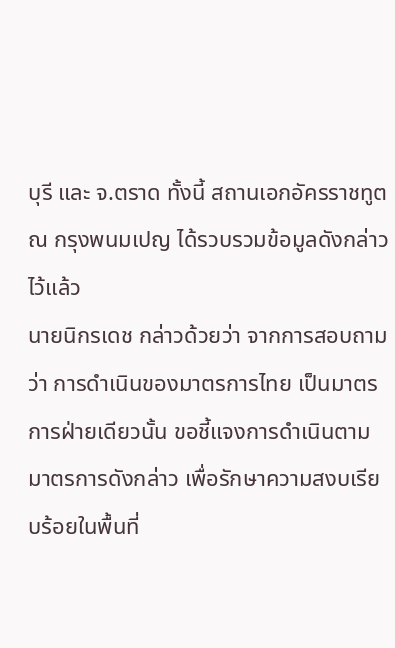บุรี และ จ.ตราด ทั้งนี้ สถานเอกอัครราชทูต ณ กรุงพนมเปญ ได้รวบรวมข้อมูลดังกล่าวไว้แล้ว
นายนิกรเดช กล่าวด้วยว่า จากการสอบถามว่า การดำเนินของมาตรการไทย เป็นมาตรการฝ่ายเดียวนั้น ขอชี้แจงการดำเนินตามมาตรการดังกล่าว เพื่อรักษาความสงบเรียบร้อยในพื้นที่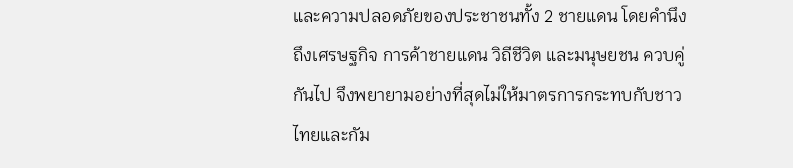และความปลอดภัยของประชาชนทั้ง 2 ชายแดน โดยคำนึงถึงเศรษฐกิจ การค้าชายแดน วิถีชีวิต และมนุษยชน ควบคู่กันไป จึงพยายามอย่างที่สุดไม่ให้มาตรการกระทบกับชาวไทยและกัม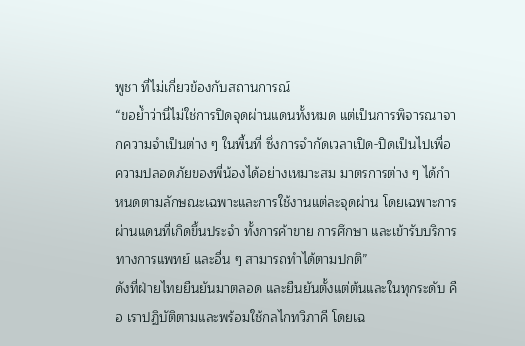พูชา ที่ไม่เกี่ยวข้องกับสถานการณ์
“ขอย้ำว่านี่ไม่ใช่การปิดจุดผ่านแดนทั้งหมด แต่เป็นการพิจารณาจากความจำเป็นต่าง ๆ ในพื้นที่ ซึ่งการจำกัดเวลาเปิด-ปิดเป็นไปเพื่อความปลอดภัยของพี่น้องได้อย่างเหมาะสม มาตรการต่าง ๆ ได้กำหนดตามลักษณะเฉพาะและการใช้งานแต่ละจุดผ่าน โดยเฉพาะการผ่านแดนที่เกิดขึ้นประจำ ทั้งการค้าขาย การศึกษา และเข้ารับบริการทางการแพทย์ และอื่น ๆ สามารถทำได้ตามปกติ”
ดังที่ฝ่ายไทยยืนยันมาตลอด และยืนยันตั้งแต่ต้นและในทุกระดับ คือ เราปฏิบัติตามและพร้อมใช้กลไกทวิภาคี โดยเฉ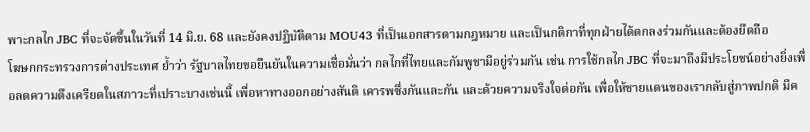พาะกลไก JBC ที่จะจัดขึ้นในวันที่ 14 มิ.ย. 68 และยังคงปฏิบัติตาม MOU43 ที่เป็นเอกสารตามกฎหมาย และเป็นกติกาที่ทุกฝ่ายได้ตกลงร่วมกันและต้องยึดถือ
โฆษกกระทรวงการต่างประเทศ ย้ำว่า รัฐบาลไทยขอยืนยันในความเชื่อมั่นว่า กลไกที่ไทยและกัมพูชามีอยู่ร่วมกัน เช่น การใช้กลไก JBC ที่จะมาถึงมีประโยชน์อย่างยิ่งเพื่อลดความตึงเครียดในสภาวะที่เปราะบางเช่นนี้ เพื่อหาทางออกอย่างสันติ เคารพซึ่งกันและกัน และด้วยความจริงใจต่อกัน เพื่อให้ชายแดนของเรากลับสู่ภาพปกติ มีค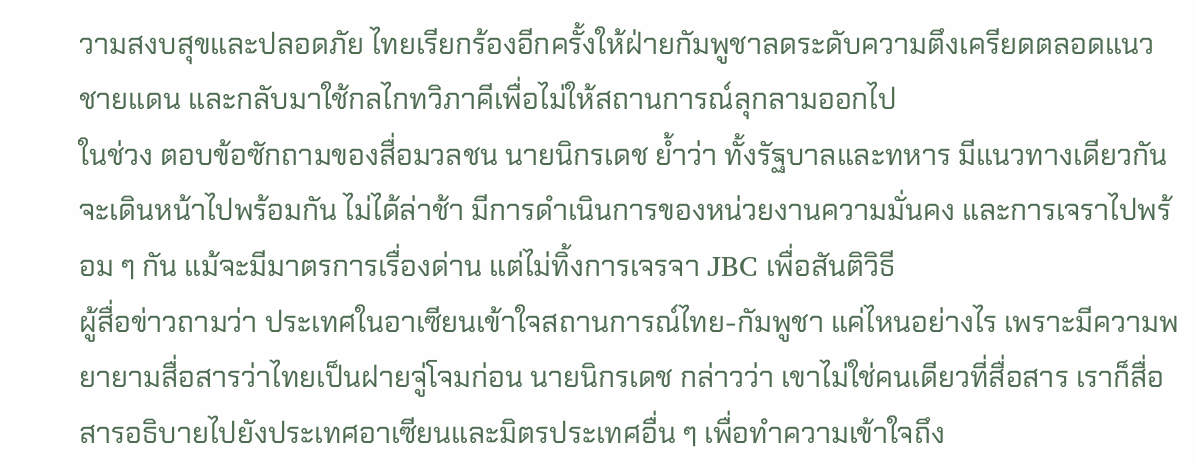วามสงบสุขและปลอดภัย ไทยเรียกร้องอีกครั้งให้ฝ่ายกัมพูชาลดระดับความตึงเครียดตลอดแนวชายแดน และกลับมาใช้กลไกทวิภาคีเพื่อไม่ให้สถานการณ์ลุกลามออกไป
ในช่วง ตอบข้อซักถามของสื่อมวลชน นายนิกรเดช ย้ำว่า ทั้งรัฐบาลและทหาร มีแนวทางเดียวกัน จะเดินหน้าไปพร้อมกัน ไม่ได้ล่าช้า มีการดำเนินการของหน่วยงานความมั่นคง และการเจราไปพร้อม ๆ กัน แม้จะมีมาตรการเรื่องด่าน แต่ไม่ทิ้งการเจรจา JBC เพื่อสันติวิธี
ผู้สื่อข่าวถามว่า ประเทศในอาเซียนเข้าใจสถานการณ์ไทย-กัมพูชา แค่ไหนอย่างไร เพราะมีความพยายามสื่อสารว่าไทยเป็นฝายจู่โจมก่อน นายนิกรเดช กล่าวว่า เขาไม่ใช่คนเดียวที่สื่อสาร เราก็สื่อสารอธิบายไปยังประเทศอาเซียนและมิตรประเทศอื่น ๆ เพื่อทำความเข้าใจถึง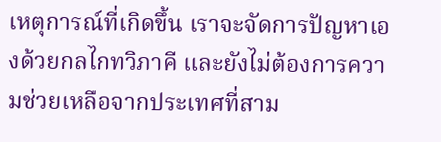เหตุการณ์ที่เกิดขึ้น เราจะจัดการปัญหาเองด้วยกลไกทวิภาคี และยังไม่ต้องการความช่วยเหลือจากประเทศที่สาม